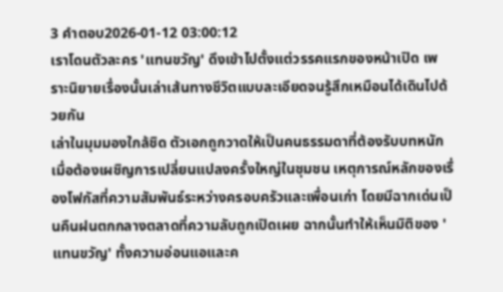3 คำตอบ2026-01-12 03:00:12
เราโดนตัวละคร 'แทนขวัญ' ดึงเข้าไปตั้งแต่วรรคแรกของหน้าเปิด เพราะนิยายเรื่องนั้นเล่าเส้นทางชีวิตแบบละเอียดจนรู้สึกเหมือนได้เดินไปด้วยกัน
เล่าในมุมมองใกล้ชิด ตัวเอกถูกวาดให้เป็นคนธรรมดาที่ต้องรับบทหนักเมื่อต้องเผชิญการเปลี่ยนแปลงครั้งใหญ่ในชุมชน เหตุการณ์หลักของเรื่องโฟกัสที่ความสัมพันธ์ระหว่างครอบครัวและเพื่อนเก่า โดยมีฉากเด่นเป็นคืนฝนตกกลางตลาดที่ความลับถูกเปิดเผย ฉากนั้นทำให้เห็นมิติของ 'แทนขวัญ' ทั้งความอ่อนแอและค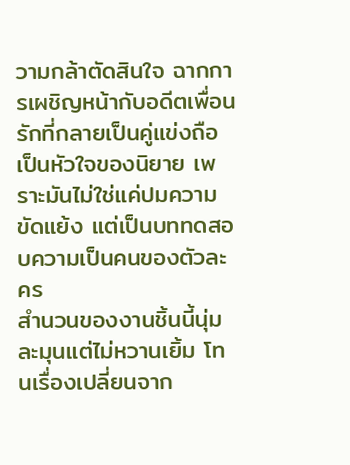วามกล้าตัดสินใจ ฉากการเผชิญหน้ากับอดีตเพื่อนรักที่กลายเป็นคู่แข่งถือเป็นหัวใจของนิยาย เพราะมันไม่ใช่แค่ปมความขัดแย้ง แต่เป็นบททดสอบความเป็นคนของตัวละคร
สำนวนของงานชิ้นนี้นุ่มละมุนแต่ไม่หวานเยิ้ม โทนเรื่องเปลี่ยนจาก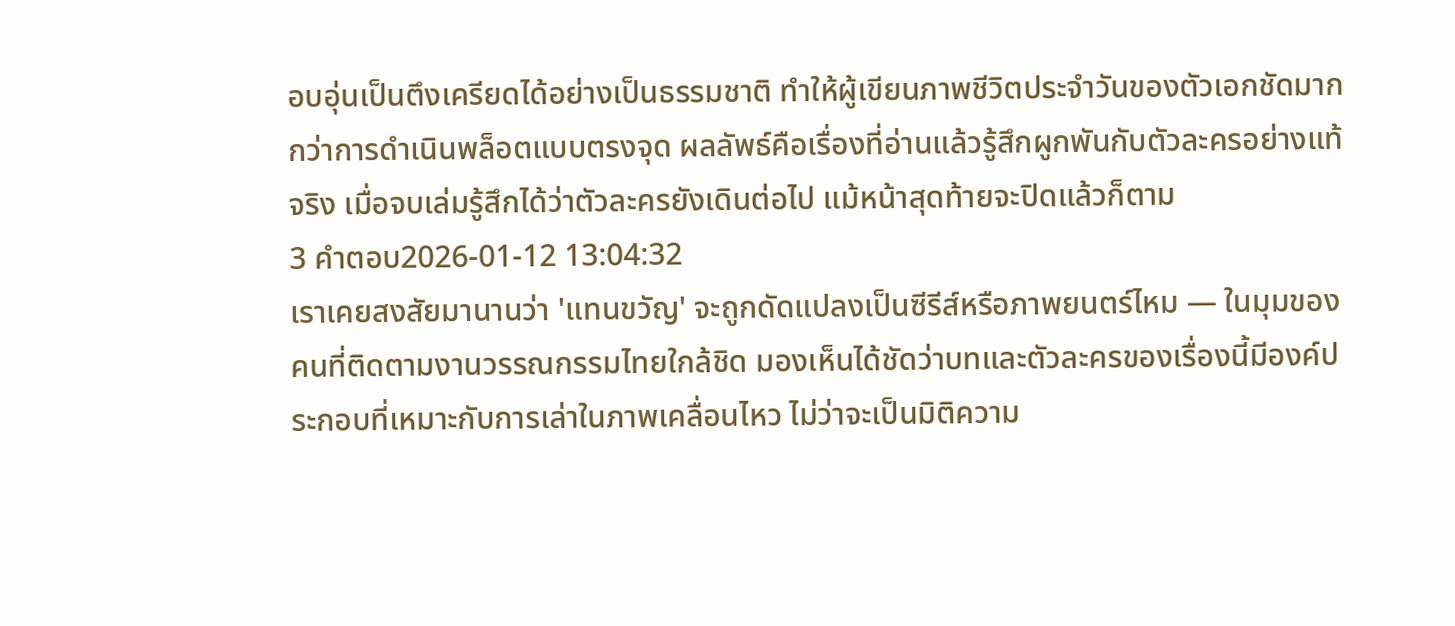อบอุ่นเป็นตึงเครียดได้อย่างเป็นธรรมชาติ ทำให้ผู้เขียนภาพชีวิตประจำวันของตัวเอกชัดมากกว่าการดำเนินพล็อตแบบตรงจุด ผลลัพธ์คือเรื่องที่อ่านแล้วรู้สึกผูกพันกับตัวละครอย่างแท้จริง เมื่อจบเล่มรู้สึกได้ว่าตัวละครยังเดินต่อไป แม้หน้าสุดท้ายจะปิดแล้วก็ตาม
3 คำตอบ2026-01-12 13:04:32
เราเคยสงสัยมานานว่า 'แทนขวัญ' จะถูกดัดแปลงเป็นซีรีส์หรือภาพยนตร์ไหม — ในมุมของคนที่ติดตามงานวรรณกรรมไทยใกล้ชิด มองเห็นได้ชัดว่าบทและตัวละครของเรื่องนี้มีองค์ประกอบที่เหมาะกับการเล่าในภาพเคลื่อนไหว ไม่ว่าจะเป็นมิติความ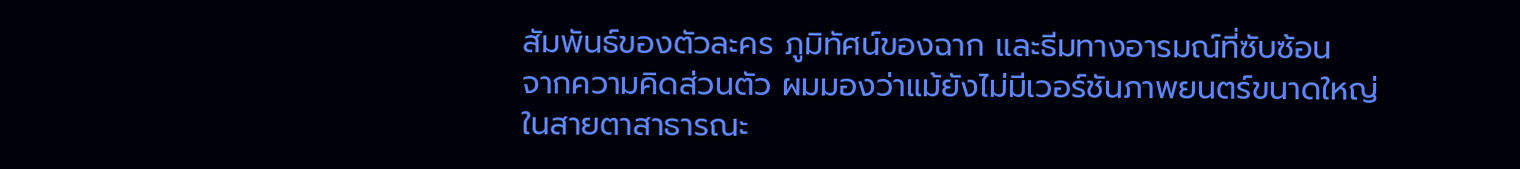สัมพันธ์ของตัวละคร ภูมิทัศน์ของฉาก และธีมทางอารมณ์ที่ซับซ้อน
จากความคิดส่วนตัว ผมมองว่าแม้ยังไม่มีเวอร์ชันภาพยนตร์ขนาดใหญ่ในสายตาสาธารณะ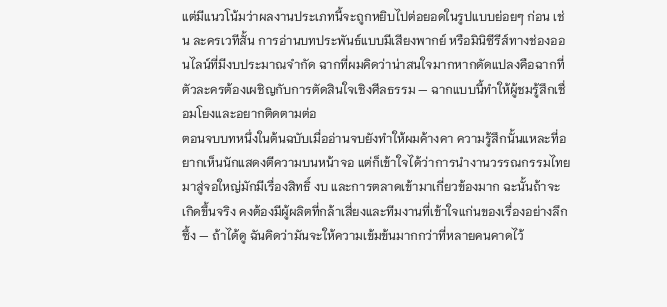แต่มีแนวโน้มว่าผลงานประเภทนี้จะถูกหยิบไปต่อยอดในรูปแบบย่อยๆ ก่อน เช่น ละครเวทีสั้น การอ่านบทประพันธ์แบบมีเสียงพากย์ หรือมินิซีรีส์ทางช่องออนไลน์ที่มีงบประมาณจำกัด ฉากที่ผมคิดว่าน่าสนใจมากหากดัดแปลงคือฉากที่ตัวละครต้องเผชิญกับการตัดสินใจเชิงศีลธรรม — ฉากแบบนี้ทำให้ผู้ชมรู้สึกเชื่อมโยงและอยากติดตามต่อ
ตอนจบบทหนึ่งในต้นฉบับเมื่ออ่านจบยังทำให้ผมค้างคา ความรู้สึกนั้นแหละที่อยากเห็นนักแสดงตีความบนหน้าจอ แต่ก็เข้าใจได้ว่าการนำงานวรรณกรรมไทยมาสู่จอใหญ่มักมีเรื่องสิทธิ์ งบ และการตลาดเข้ามาเกี่ยวข้องมาก ฉะนั้นถ้าจะเกิดขึ้นจริง คงต้องมีผู้ผลิตที่กล้าเสี่ยงและทีมงานที่เข้าใจแก่นของเรื่องอย่างลึกซึ้ง — ถ้าได้ดู ฉันคิดว่ามันจะให้ความเข้มข้นมากกว่าที่หลายคนคาดไว้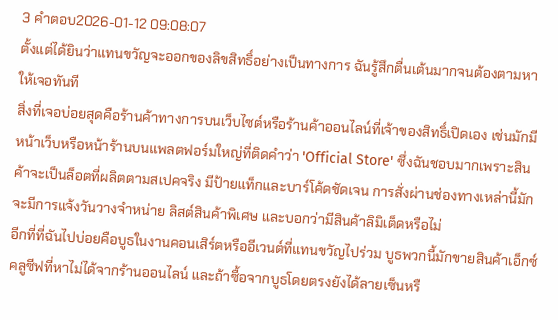3 คำตอบ2026-01-12 09:08:07
ตั้งแต่ได้ยินว่าแทนขวัญจะออกของลิขสิทธิ์อย่างเป็นทางการ ฉันรู้สึกตื่นเต้นมากจนต้องตามหาให้เจอทันที
สิ่งที่เจอบ่อยสุดคือร้านค้าทางการบนเว็บไซต์หรือร้านค้าออนไลน์ที่เจ้าของสิทธิ์เปิดเอง เช่นมักมีหน้าเว็บหรือหน้าร้านบนแพลตฟอร์มใหญ่ที่ติดคำว่า 'Official Store' ซึ่งฉันชอบมากเพราะสินค้าจะเป็นล็อตที่ผลิตตามสเปคจริง มีป้ายแท็กและบาร์โค้ดชัดเจน การสั่งผ่านช่องทางเหล่านี้มักจะมีการแจ้งวันวางจำหน่าย ลิสต์สินค้าพิเศษ และบอกว่ามีสินค้าลิมิเต็ดหรือไม่
อีกที่ที่ฉันไปบ่อยคือบูธในงานคอนเสิร์ตหรืออีเวนต์ที่แทนขวัญไปร่วม บูธพวกนี้มักขายสินค้าเอ็กซ์คลูซีฟที่หาไม่ได้จากร้านออนไลน์ และถ้าซื้อจากบูธโดยตรงยังได้ลายเซ็นหรื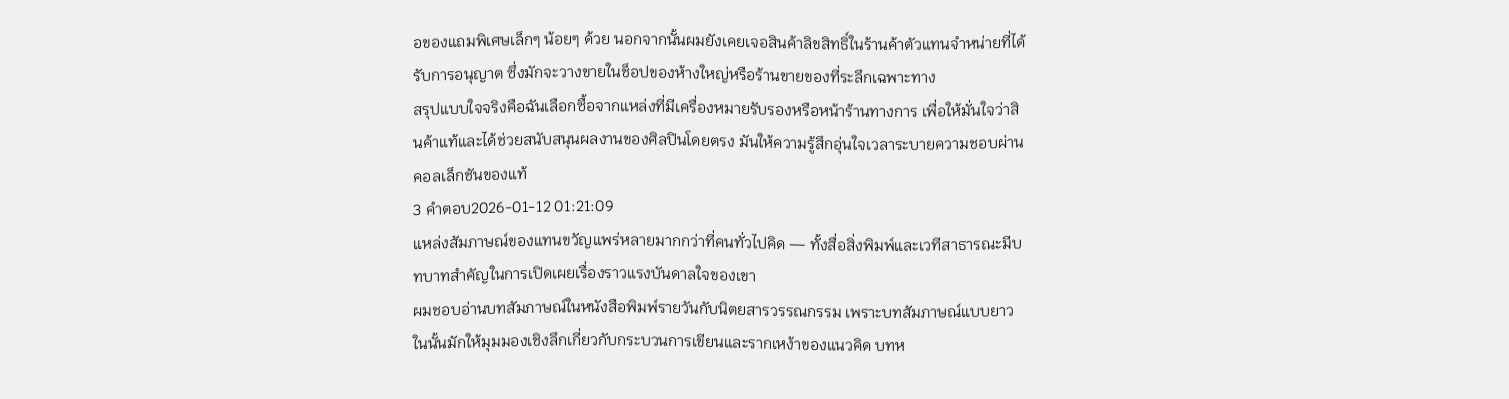อของแถมพิเศษเล็กๆ น้อยๆ ด้วย นอกจากนั้นผมยังเคยเจอสินค้าลิขสิทธิ์ในร้านค้าตัวแทนจำหน่ายที่ได้รับการอนุญาต ซึ่งมักจะวางขายในช็อปของห้างใหญ่หรือร้านขายของที่ระลึกเฉพาะทาง
สรุปแบบใจจริงคือฉันเลือกซื้อจากแหล่งที่มีเครื่องหมายรับรองหรือหน้าร้านทางการ เพื่อให้มั่นใจว่าสินค้าแท้และได้ช่วยสนับสนุนผลงานของศิลปินโดยตรง มันให้ความรู้สึกอุ่นใจเวลาระบายความชอบผ่านคอลเล็กชันของแท้
3 คำตอบ2026-01-12 01:21:09
แหล่งสัมภาษณ์ของแทนขวัญแพร่หลายมากกว่าที่คนทั่วไปคิด — ทั้งสื่อสิ่งพิมพ์และเวทีสาธารณะมีบทบาทสำคัญในการเปิดเผยเรื่องราวแรงบันดาลใจของเขา
ผมชอบอ่านบทสัมภาษณ์ในหนังสือพิมพ์รายวันกับนิตยสารวรรณกรรม เพราะบทสัมภาษณ์แบบยาวในนั้นมักให้มุมมองเชิงลึกเกี่ยวกับกระบวนการเขียนและรากเหง้าของแนวคิด บทห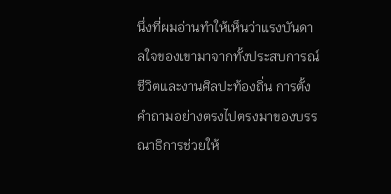นึ่งที่ผมอ่านทำให้เห็นว่าแรงบันดาลใจของเขามาจากทั้งประสบการณ์ชีวิตและงานศิลปะท้องถิ่น การตั้งคำถามอย่างตรงไปตรงมาของบรรณาธิการช่วยให้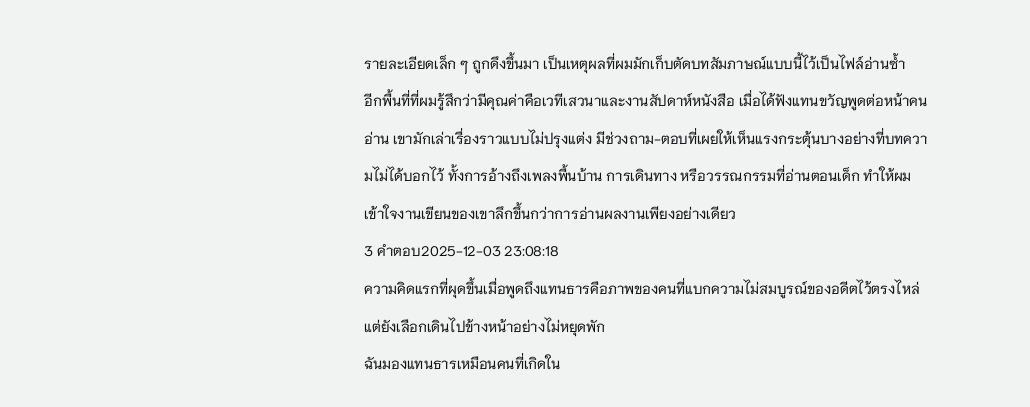รายละเอียดเล็ก ๆ ถูกดึงขึ้นมา เป็นเหตุผลที่ผมมักเก็บตัดบทสัมภาษณ์แบบนี้ไว้เป็นไฟล์อ่านซ้ำ
อีกพื้นที่ที่ผมรู้สึกว่ามีคุณค่าคือเวทีเสวนาและงานสัปดาห์หนังสือ เมื่อได้ฟังแทนขวัญพูดต่อหน้าคนอ่าน เขามักเล่าเรื่องราวแบบไม่ปรุงแต่ง มีช่วงถาม-ตอบที่เผยให้เห็นแรงกระตุ้นบางอย่างที่บทความไม่ได้บอกไว้ ทั้งการอ้างถึงเพลงพื้นบ้าน การเดินทาง หรือวรรณกรรมที่อ่านตอนเด็ก ทำให้ผมเข้าใจงานเขียนของเขาลึกขึ้นกว่าการอ่านผลงานเพียงอย่างเดียว
3 คำตอบ2025-12-03 23:08:18
ความคิดแรกที่ผุดขึ้นเมื่อพูดถึงแทนธารคือภาพของคนที่แบกความไม่สมบูรณ์ของอดีตไว้ตรงไหล่แต่ยังเลือกเดินไปข้างหน้าอย่างไม่หยุดพัก
ฉันมองแทนธารเหมือนคนที่เกิดใน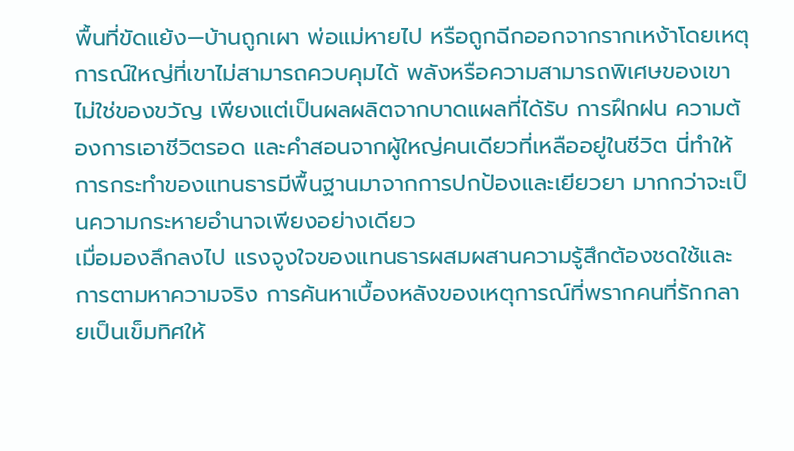พื้นที่ขัดแย้ง—บ้านถูกเผา พ่อแม่หายไป หรือถูกฉีกออกจากรากเหง้าโดยเหตุการณ์ใหญ่ที่เขาไม่สามารถควบคุมได้ พลังหรือความสามารถพิเศษของเขาไม่ใช่ของขวัญ เพียงแต่เป็นผลผลิตจากบาดแผลที่ได้รับ การฝึกฝน ความต้องการเอาชีวิตรอด และคำสอนจากผู้ใหญ่คนเดียวที่เหลืออยู่ในชีวิต นี่ทำให้การกระทำของแทนธารมีพื้นฐานมาจากการปกป้องและเยียวยา มากกว่าจะเป็นความกระหายอำนาจเพียงอย่างเดียว
เมื่อมองลึกลงไป แรงจูงใจของแทนธารผสมผสานความรู้สึกต้องชดใช้และการตามหาความจริง การค้นหาเบื้องหลังของเหตุการณ์ที่พรากคนที่รักกลายเป็นเข็มทิศให้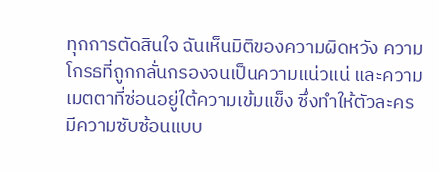ทุกการตัดสินใจ ฉันเห็นมิติของความผิดหวัง ความโกรธที่ถูกกลั่นกรองจนเป็นความแน่วแน่ และความเมตตาที่ซ่อนอยู่ใต้ความเข้มแข็ง ซึ่งทำให้ตัวละครมีความซับซ้อนแบบ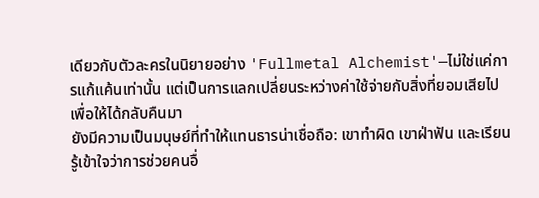เดียวกับตัวละครในนิยายอย่าง 'Fullmetal Alchemist'—ไม่ใช่แค่การแก้แค้นเท่านั้น แต่เป็นการแลกเปลี่ยนระหว่างค่าใช้จ่ายกับสิ่งที่ยอมเสียไปเพื่อให้ได้กลับคืนมา
ยังมีความเป็นมนุษย์ที่ทำให้แทนธารน่าเชื่อถือ: เขาทำผิด เขาฝ่าฟัน และเรียนรู้เข้าใจว่าการช่วยคนอื่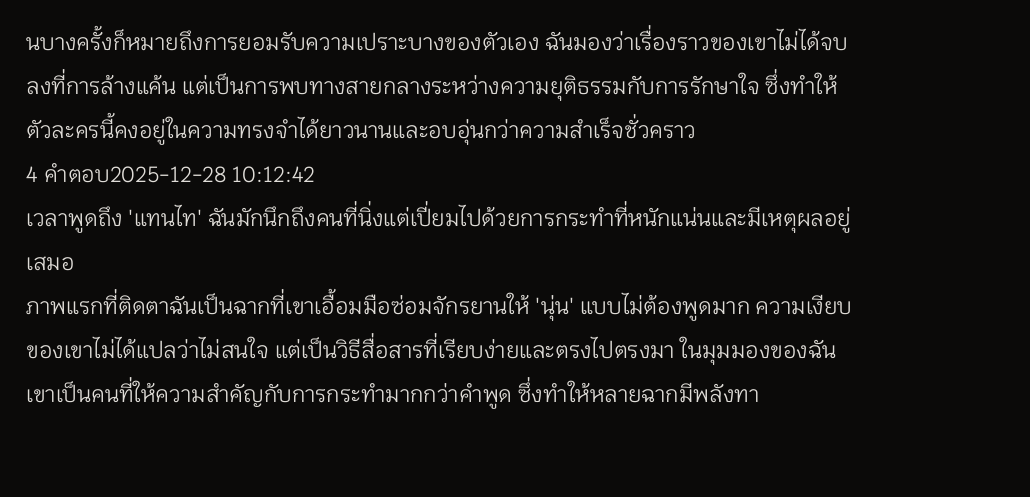นบางครั้งก็หมายถึงการยอมรับความเปราะบางของตัวเอง ฉันมองว่าเรื่องราวของเขาไม่ได้จบลงที่การล้างแค้น แต่เป็นการพบทางสายกลางระหว่างความยุติธรรมกับการรักษาใจ ซึ่งทำให้ตัวละครนี้คงอยู่ในความทรงจำได้ยาวนานและอบอุ่นกว่าความสำเร็จชั่วคราว
4 คำตอบ2025-12-28 10:12:42
เวลาพูดถึง 'แทนไท' ฉันมักนึกถึงคนที่นิ่งแต่เปี่ยมไปด้วยการกระทำที่หนักแน่นและมีเหตุผลอยู่เสมอ
ภาพแรกที่ติดตาฉันเป็นฉากที่เขาเอื้อมมือซ่อมจักรยานให้ 'นุ่น' แบบไม่ต้องพูดมาก ความเงียบของเขาไม่ได้แปลว่าไม่สนใจ แต่เป็นวิธีสื่อสารที่เรียบง่ายและตรงไปตรงมา ในมุมมองของฉันเขาเป็นคนที่ให้ความสำคัญกับการกระทำมากกว่าคำพูด ซึ่งทำให้หลายฉากมีพลังทา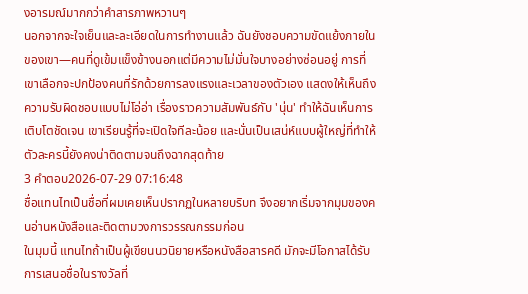งอารมณ์มากกว่าคำสารภาพหวานๆ
นอกจากจะใจเย็นและละเอียดในการทำงานแล้ว ฉันยังชอบความขัดแย้งภายในของเขา—คนที่ดูเข้มแข็งข้างนอกแต่มีความไม่มั่นใจบางอย่างซ่อนอยู่ การที่เขาเลือกจะปกป้องคนที่รักด้วยการลงแรงและเวลาของตัวเอง แสดงให้เห็นถึงความรับผิดชอบแบบไม่โอ่อ่า เรื่องราวความสัมพันธ์กับ 'นุ่น' ทำให้ฉันเห็นการเติบโตชัดเจน เขาเรียนรู้ที่จะเปิดใจทีละน้อย และนั่นเป็นเสน่ห์แบบผู้ใหญ่ที่ทำให้ตัวละครนี้ยังคงน่าติดตามจนถึงฉากสุดท้าย
3 คำตอบ2026-07-29 07:16:48
ชื่อแทนไทเป็นชื่อที่ผมเคยเห็นปรากฏในหลายบริบท จึงอยากเริ่มจากมุมของคนอ่านหนังสือและติดตามวงการวรรณกรรมก่อน
ในมุมนี้ แทนไทถ้าเป็นผู้เขียนนวนิยายหรือหนังสือสารคดี มักจะมีโอกาสได้รับการเสนอชื่อในรางวัลที่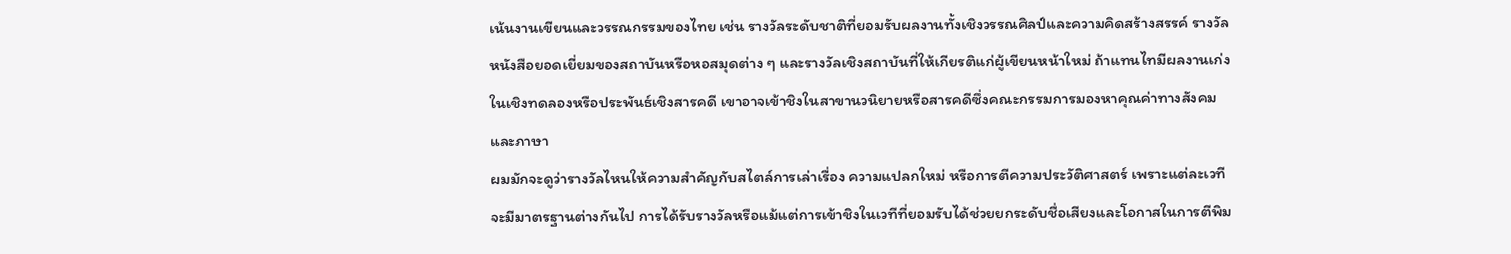เน้นงานเขียนและวรรณกรรมของไทย เช่น รางวัลระดับชาติที่ยอมรับผลงานทั้งเชิงวรรณศิลป์และความคิดสร้างสรรค์ รางวัลหนังสือยอดเยี่ยมของสถาบันหรือหอสมุดต่าง ๆ และรางวัลเชิงสถาบันที่ให้เกียรติแก่ผู้เขียนหน้าใหม่ ถ้าแทนไทมีผลงานเก่งในเชิงทดลองหรือประพันธ์เชิงสารคดี เขาอาจเข้าชิงในสาขานวนิยายหรือสารคดีซึ่งคณะกรรมการมองหาคุณค่าทางสังคมและภาษา
ผมมักจะดูว่ารางวัลไหนให้ความสำคัญกับสไตล์การเล่าเรื่อง ความแปลกใหม่ หรือการตีความประวัติศาสตร์ เพราะแต่ละเวทีจะมีมาตรฐานต่างกันไป การได้รับรางวัลหรือแม้แต่การเข้าชิงในเวทีที่ยอมรับได้ช่วยยกระดับชื่อเสียงและโอกาสในการตีพิม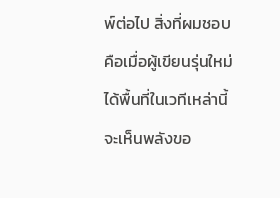พ์ต่อไป สิ่งที่ผมชอบคือเมื่อผู้เขียนรุ่นใหม่ได้พื้นที่ในเวทีเหล่านี้ จะเห็นพลังขอ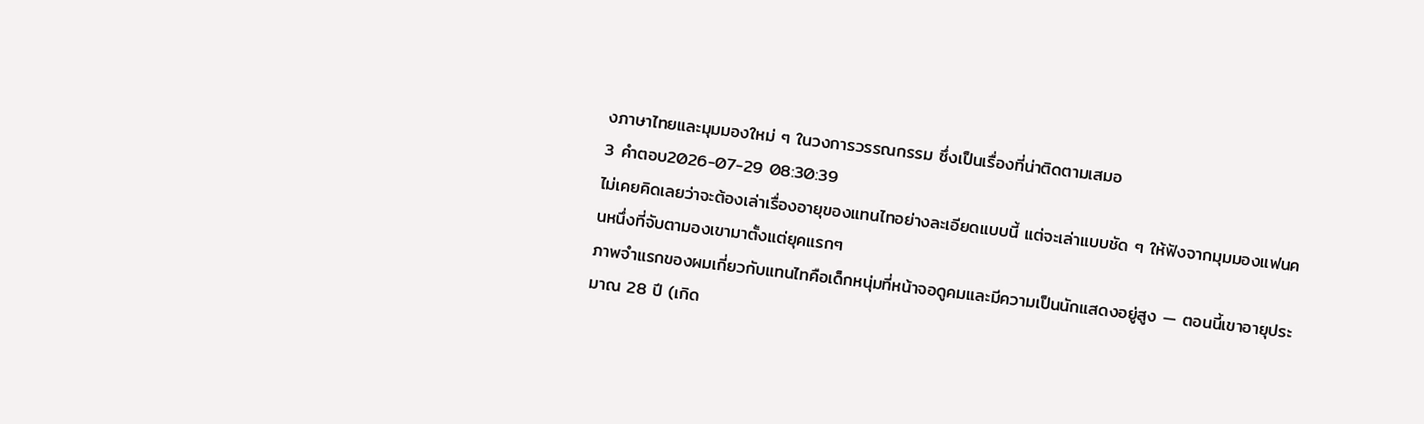งภาษาไทยและมุมมองใหม่ ๆ ในวงการวรรณกรรม ซึ่งเป็นเรื่องที่น่าติดตามเสมอ
3 คำตอบ2026-07-29 08:30:39
ไม่เคยคิดเลยว่าจะต้องเล่าเรื่องอายุของแทนไทอย่างละเอียดแบบนี้ แต่จะเล่าแบบชัด ๆ ให้ฟังจากมุมมองแฟนคนหนึ่งที่จับตามองเขามาตั้งแต่ยุคแรกๆ
ภาพจำแรกของผมเกี่ยวกับแทนไทคือเด็กหนุ่มที่หน้าจอดูคมและมีความเป็นนักแสดงอยู่สูง — ตอนนี้เขาอายุประมาณ 28 ปี (เกิด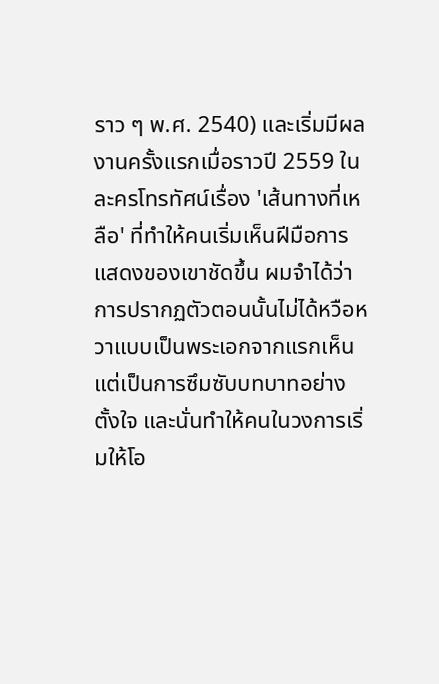ราว ๆ พ.ศ. 2540) และเริ่มมีผลงานครั้งแรกเมื่อราวปี 2559 ในละครโทรทัศน์เรื่อง 'เส้นทางที่เหลือ' ที่ทำให้คนเริ่มเห็นฝีมือการแสดงของเขาชัดขึ้น ผมจำได้ว่าการปรากฏตัวตอนนั้นไม่ได้หวือหวาแบบเป็นพระเอกจากแรกเห็น แต่เป็นการซึมซับบทบาทอย่างตั้งใจ และนั่นทำให้คนในวงการเริ่มให้โอ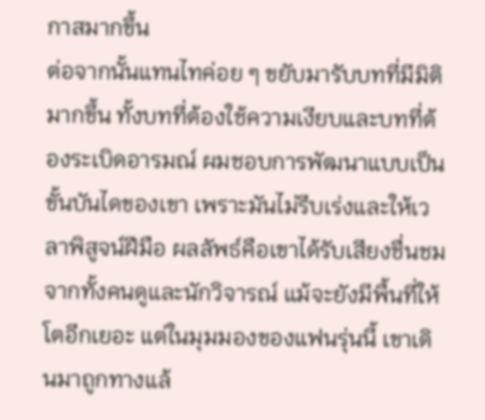กาสมากขึ้น
ต่อจากนั้นแทนไทค่อย ๆ ขยับมารับบทที่มีมิติมากขึ้น ทั้งบทที่ต้องใช้ความเงียบและบทที่ต้องระเบิดอารมณ์ ผมชอบการพัฒนาแบบเป็นขั้นบันไดของเขา เพราะมันไม่รีบเร่งและให้เวลาพิสูจน์ฝีมือ ผลลัพธ์คือเขาได้รับเสียงชื่นชมจากทั้งคนดูและนักวิจารณ์ แม้จะยังมีพื้นที่ให้โตอีกเยอะ แต่ในมุมมองของแฟนรุ่นนี้ เขาเดินมาถูกทางแล้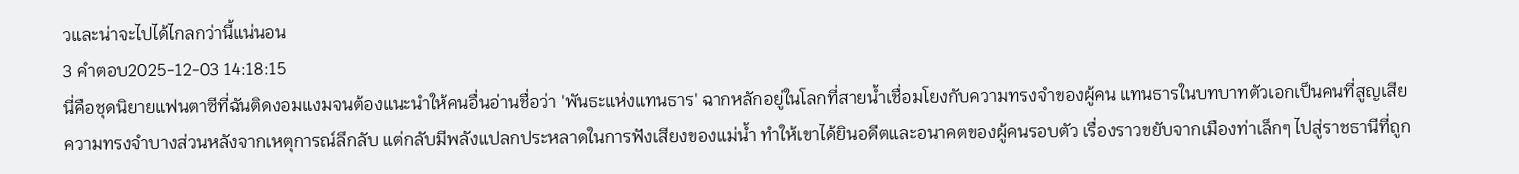วและน่าจะไปได้ไกลกว่านี้แน่นอน
3 คำตอบ2025-12-03 14:18:15
นี่คือชุดนิยายแฟนตาซีที่ฉันติดงอมแงมจนต้องแนะนำให้คนอื่นอ่านชื่อว่า 'พันธะแห่งแทนธาร' ฉากหลักอยู่ในโลกที่สายน้ำเชื่อมโยงกับความทรงจำของผู้คน แทนธารในบทบาทตัวเอกเป็นคนที่สูญเสียความทรงจำบางส่วนหลังจากเหตุการณ์ลึกลับ แต่กลับมีพลังแปลกประหลาดในการฟังเสียงของแม่น้ำ ทำให้เขาได้ยินอดีตและอนาคตของผู้คนรอบตัว เรื่องราวขยับจากเมืองท่าเล็กๆ ไปสู่ราชธานีที่ถูก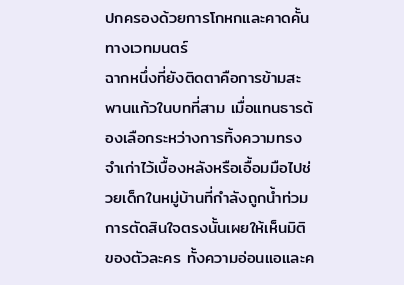ปกครองด้วยการโกหกและคาดคั้นทางเวทมนตร์
ฉากหนึ่งที่ยังติดตาคือการข้ามสะพานแก้วในบทที่สาม เมื่อแทนธารต้องเลือกระหว่างการทิ้งความทรงจำเก่าไว้เบื้องหลังหรือเอื้อมมือไปช่วยเด็กในหมู่บ้านที่กำลังถูกน้ำท่วม การตัดสินใจตรงนั้นเผยให้เห็นมิติของตัวละคร ทั้งความอ่อนแอและค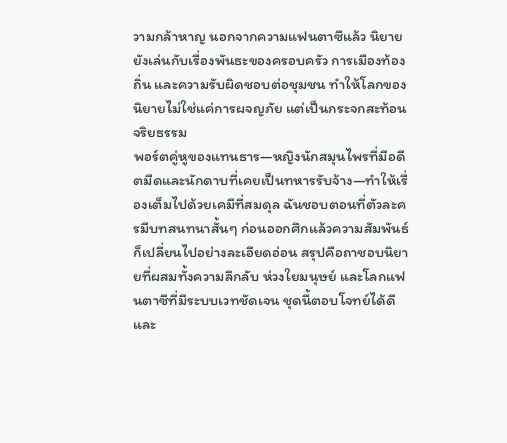วามกล้าหาญ นอกจากความแฟนตาซีแล้ว นิยายยังเล่นกับเรื่องพันธะของครอบครัว การเมืองท้องถิ่น และความรับผิดชอบต่อชุมชน ทำให้โลกของนิยายไม่ใช่แค่การผจญภัย แต่เป็นกระจกสะท้อนจริยธรรม
พอร์ตคู่หูของแทนธาร—หญิงนักสมุนไพรที่มีอดีตมืดและนักดาบที่เคยเป็นทหารรับจ้าง—ทำให้เรื่องเต็มไปด้วยเคมีที่สมดุล ฉันชอบตอนที่ตัวละครมีบทสนทนาสั้นๆ ก่อนออกศึกแล้วความสัมพันธ์ก็เปลี่ยนไปอย่างละเอียดอ่อน สรุปคือถาชอบนิยายที่ผสมทั้งความลึกลับ ห่วงใยมนุษย์ และโลกแฟนตาซีที่มีระบบเวทชัดเจน ชุดนี้ตอบโจทย์ได้ดีและ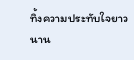ทิ้งความประทับใจยาวนาน